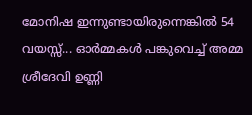മോനിഷ ഇന്നുണ്ടായിരുന്നെങ്കിൽ 54 വയസ്സ്... ഓർമ്മകൾ പങ്കുവെച്ച് അമ്മ ശ്രീദേവി ഉണ്ണി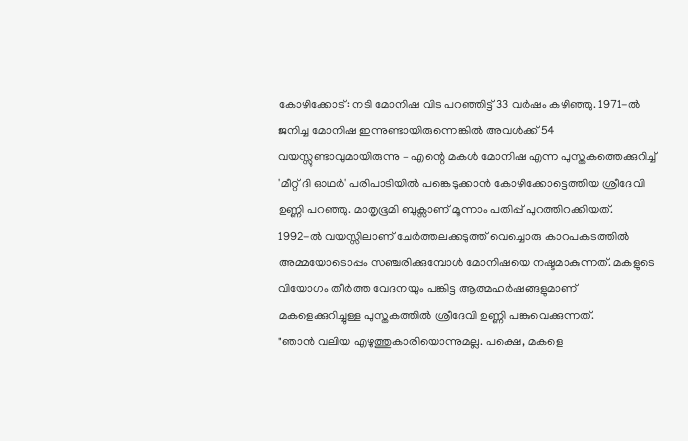കോഴിക്കോട്: നടി മോനിഷ വിട പറഞ്ഞിട്ട് 33 വർഷം കഴിഞ്ഞു. 1971-ൽ ജനിച്ച മോനിഷ ഇന്നുണ്ടായിരുന്നെങ്കിൽ അവൾക്ക് 54 വയസ്സുണ്ടാവുമായിരുന്നു – എന്റെ മകൾ മോനിഷ എന്ന പുസ്തകത്തെക്കുറിച്ച് 'മീറ്റ് ദി ഓഥർ' പരിപാടിയിൽ പങ്കെടുക്കാൻ കോഴിക്കോട്ടെത്തിയ ശ്രീദേവി ഉണ്ണി പറഞ്ഞു. മാതൃഭൂമി ബുക്സാണ് മൂന്നാം പതിപ്പ് പുറത്തിറക്കിയത്.
1992-ൽ വയസ്സിലാണ് ചേർത്തലക്കടുത്ത് വെച്ചൊരു കാറപകടത്തിൽ അമ്മയോടൊപ്പം സഞ്ചരിക്കുമ്പോൾ മോനിഷയെ നഷ്ടമാകുന്നത്. മകളുടെ വിയോഗം തീർത്ത വേദനയും പങ്കിട്ട ആത്മഹർഷങ്ങളുമാണ് മകളെക്കുറിച്ചുള്ള പുസ്തകത്തിൽ ശ്രീദേവി ഉണ്ണി പങ്കുവെക്കുന്നത്.
"ഞാൻ വലിയ എഴുത്തുകാരിയൊന്നുമല്ല. പക്ഷെ, മകളെ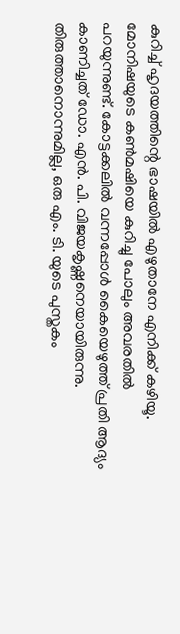കുറിച്ച് ഹൃദയത്തിന്റെ ഭാഷയിൽ എഴുതാനേ എനിക്ക് കഴിയൂ. മോനിഷയുടെ കൺമഷിയെ കുറിച്ചു പോലും അവരതിൽ പറയുന്നുണ്ട്. കോട്ടക്കലിൽ വന്നപ്പോൾ കൈയെഴുത്ത് പ്രതി ആദ്യം കാണിച്ചത് ഡോ. എൻ. പി. വിജയകൃഷ്ണനെയായിരുന്നു. തിരുത്താനൊന്നുമില്ല, ഒരു എം. ടി. യുടെ പുസ്തകം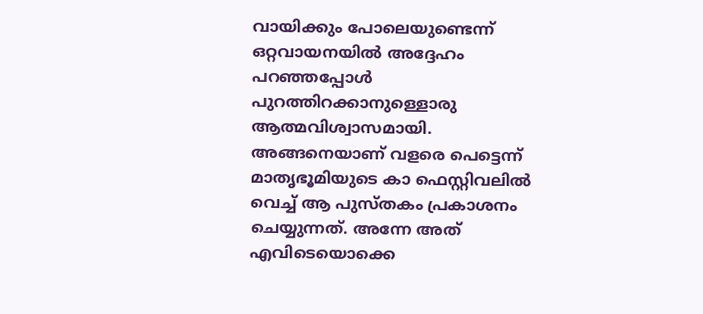വായിക്കും പോലെയുണ്ടെന്ന് ഒറ്റവായനയിൽ അദ്ദേഹം പറഞ്ഞപ്പോൾ പുറത്തിറക്കാനുള്ളൊരു ആത്മവിശ്വാസമായി. അങ്ങനെയാണ് വളരെ പെട്ടെന്ന് മാതൃഭൂമിയുടെ കാ ഫെസ്റ്റിവലിൽ വെച്ച് ആ പുസ്തകം പ്രകാശനം ചെയ്യുന്നത്. അന്നേ അത് എവിടെയൊക്കെ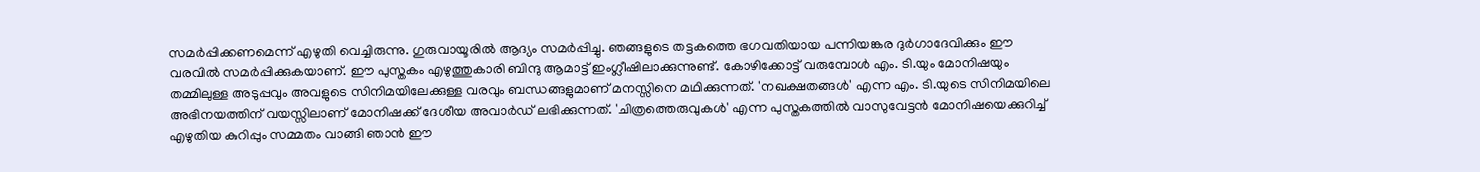സമർപ്പിക്കണമെന്ന് എഴുതി വെച്ചിരുന്നു. ഗുരുവായൂരിൽ ആദ്യം സമർപ്പിച്ചു. ഞങ്ങളുടെ തട്ടകത്തെ ഭഗവതിയായ പന്നിയങ്കര ദുർഗാദേവിക്കും ഈ വരവിൽ സമർപ്പിക്കുകയാണ്. ഈ പുസ്തകം എഴുത്തുകാരി ബിന്ദു ആമാട്ട് ഇംഗ്ലീഷിലാക്കുന്നുണ്ട്. കോഴിക്കോട്ട് വരുമ്പോൾ എം. ടി.യും മോനിഷയും തമ്മിലുള്ള അടുപ്പവും അവളുടെ സിനിമയിലേക്കുള്ള വരവും ബന്ധങ്ങളുമാണ് മനസ്സിനെ മഥിക്കുന്നത്. 'നഖക്ഷതങ്ങൾ' എന്ന എം. ടി.യുടെ സിനിമയിലെ അഭിനയത്തിന് വയസ്സിലാണ് മോനിഷക്ക് ദേശീയ അവാർഡ് ലഭിക്കുന്നത്. 'ചിത്രത്തെരുവുകൾ' എന്ന പുസ്തകത്തിൽ വാസുവേട്ടൻ മോനിഷയെക്കുറിച്ച് എഴുതിയ കുറിപ്പും സമ്മതം വാങ്ങി ഞാൻ ഈ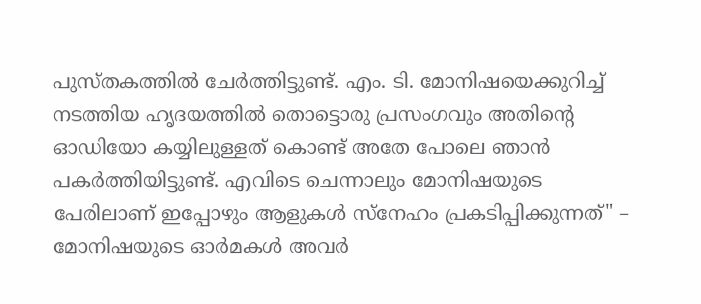പുസ്തകത്തിൽ ചേർത്തിട്ടുണ്ട്. എം. ടി. മോനിഷയെക്കുറിച്ച് നടത്തിയ ഹൃദയത്തിൽ തൊട്ടൊരു പ്രസംഗവും അതിന്റെ ഓഡിയോ കയ്യിലുള്ളത് കൊണ്ട് അതേ പോലെ ഞാൻ പകർത്തിയിട്ടുണ്ട്. എവിടെ ചെന്നാലും മോനിഷയുടെ പേരിലാണ് ഇപ്പോഴും ആളുകൾ സ്നേഹം പ്രകടിപ്പിക്കുന്നത്" – മോനിഷയുടെ ഓർമകൾ അവർ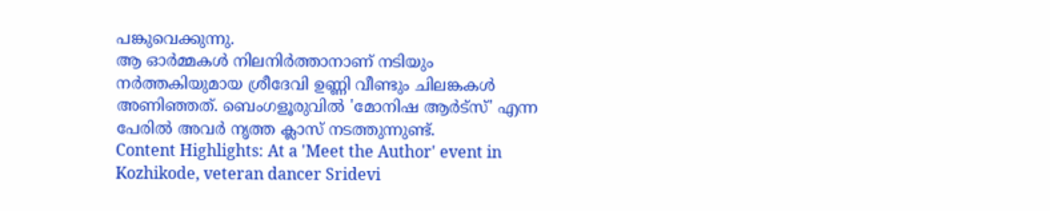പങ്കുവെക്കുന്നു.
ആ ഓർമ്മകൾ നിലനിർത്താനാണ് നടിയും നർത്തകിയുമായ ശ്രീദേവി ഉണ്ണി വീണ്ടും ചിലങ്കകൾ അണിഞ്ഞത്. ബെംഗളൂരുവിൽ 'മോനിഷ ആർട്സ്' എന്ന പേരിൽ അവർ നൃത്ത ക്ലാസ് നടത്തുന്നുണ്ട്.
Content Highlights: At a 'Meet the Author' event in Kozhikode, veteran dancer Sridevi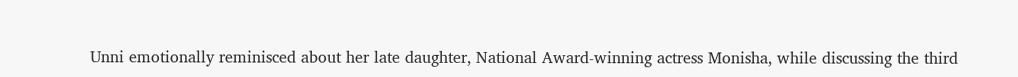Unni emotionally reminisced about her late daughter, National Award-winning actress Monisha, while discussing the third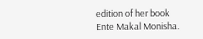edition of her book Ente Makal Monisha.